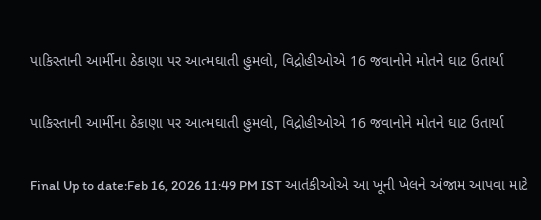પાકિસ્તાની આર્મીના ઠેકાણા પર આત્મઘાતી હુમલો, વિદ્રોહીઓએ 16 જવાનોને મોતને ઘાટ ઉતાર્યા

પાકિસ્તાની આર્મીના ઠેકાણા પર આત્મઘાતી હુમલો, વિદ્રોહીઓએ 16 જવાનોને મોતને ઘાટ ઉતાર્યા

Final Up to date:Feb 16, 2026 11:49 PM IST આતંકીઓએ આ ખૂની ખેલને અંજામ આપવા માટે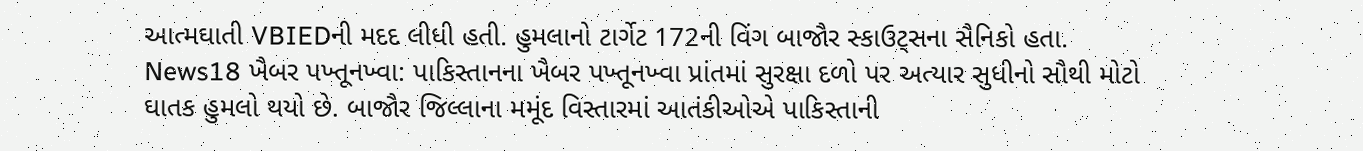આત્મઘાતી VBIEDની મદદ લીધી હતી. હુમલાનો ટાર્ગેટ 172ની વિંગ બાજૌર સ્કાઉટ્સના સૈનિકો હતા. News18 ખૈબર પખ્તૂનખ્વા: પાકિસ્તાનના ખૈબર પખ્તૂનખ્વા પ્રાંતમાં સુરક્ષા દળો પર અત્યાર સુધીનો સૌથી મોટો ઘાતક હુમલો થયો છે. બાજૌર જિલ્લાના મમૂંદ વિસ્તારમાં આતંકીઓએ પાકિસ્તાની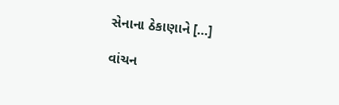સેનાના ઠેકાણાને […]

વાંચન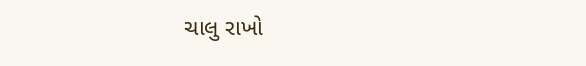ચાલુ રાખો